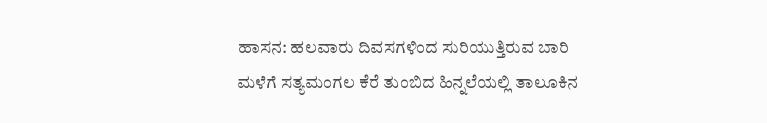ಹಾಸನ: ಹಲವಾರು ದಿವಸಗಳಿಂದ ಸುರಿಯುತ್ತಿರುವ ಬಾರಿ ಮಳೆಗೆ ಸತ್ಯಮಂಗಲ ಕೆರೆ ತುಂಬಿದ ಹಿನ್ನಲೆಯಲ್ಲಿ ತಾಲೂಕಿನ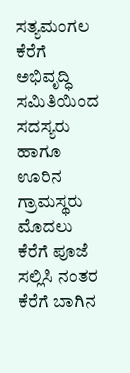ಸತ್ಯಮಂಗಲ ಕೆರೆಗೆ ಅಭಿವೃದ್ಧಿ ಸಮಿತಿಯಿಂದ ಸದಸ್ಯರು ಹಾಗೂ ಊರಿನ ಗ್ರಾಮಸ್ಥರು ಮೊದಲು ಕೆರೆಗೆ ಪೂಜೆ ಸಲ್ಲಿಸಿ ನಂತರ ಕೆರೆಗೆ ಬಾಗಿನ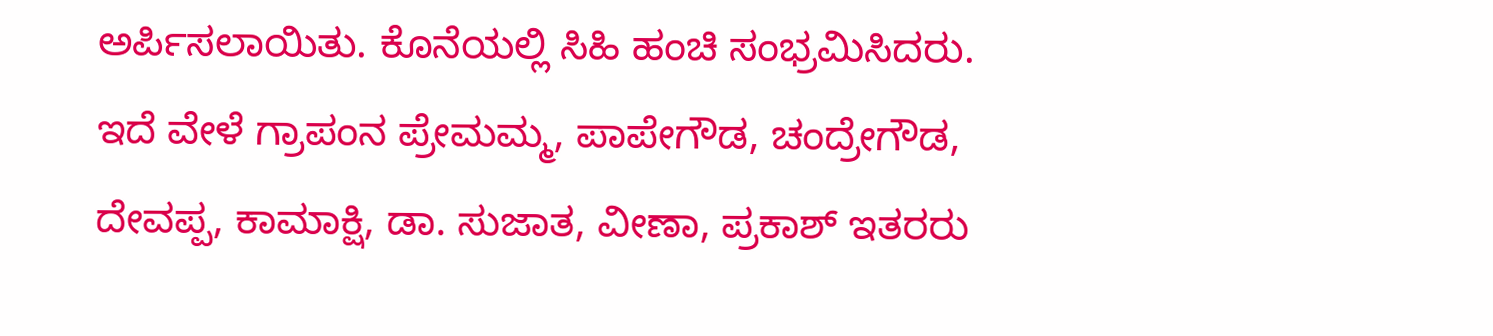ಅರ್ಪಿಸಲಾಯಿತು. ಕೊನೆಯಲ್ಲಿ ಸಿಹಿ ಹಂಚಿ ಸಂಭ್ರಮಿಸಿದರು. ಇದೆ ವೇಳೆ ಗ್ರಾಪಂನ ಪ್ರೇಮಮ್ಮ, ಪಾಪೇಗೌಡ, ಚಂದ್ರೇಗೌಡ, ದೇವಪ್ಪ, ಕಾಮಾಕ್ಷಿ, ಡಾ. ಸುಜಾತ, ವೀಣಾ, ಪ್ರಕಾಶ್ ಇತರರು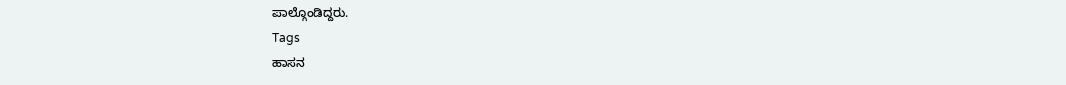ಪಾಲ್ಗೊಂಡಿದ್ದರು.
Tags
ಹಾಸನ